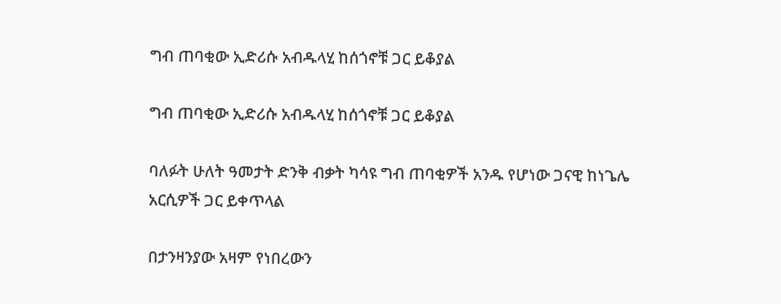ግብ ጠባቂው ኢድሪሱ አብዱላሂ ከሰጎኖቹ ጋር ይቆያል

ግብ ጠባቂው ኢድሪሱ አብዱላሂ ከሰጎኖቹ ጋር ይቆያል

ባለፉት ሁለት ዓመታት ድንቅ ብቃት ካሳዩ ግብ ጠባቂዎች አንዱ የሆነው ጋናዊ ከነጌሌ አርሲዎች ጋር ይቀጥላል

በታንዛንያው አዛም የነበረውን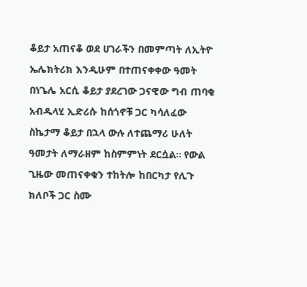ቆይታ አጠናቆ ወደ ሀገራችን በመምጣት ለኢትዮ ኤሌክትሪክ እንዲሁም በተጠናቀቀው ዓመት በነጌሌ አርሲ ቆይታ ያደረገው ጋናዊው ግብ ጠባቂ አብዱላሂ ኢድሪሱ ከሰጎኖቹ ጋር ካሳለፈው ስኬታማ ቆይታ በኋላ ውሉ ለተጨማሪ ሁለት ዓመታት ለማራዘም ከስምምነት ደርሷል። የውል ጊዜው መጠናቀቁን ተከትሎ ከበርካታ የሊጉ ክለቦች ጋር ስሙ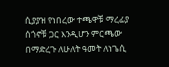ሲያያዝ የነበረው ተጫዋቹ ማረፊያ ሰጎኖቹ ጋር እንዲሆን ምርጫው በማድረጉ ለሁለት ዓመት ለነጌሲ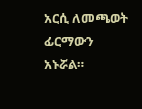አርሲ ለመጫወት ፊርማውን አኑሯል።